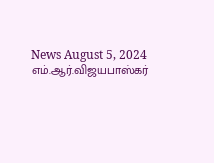News August 5, 2024
எம்.ஆர்.விஜயபாஸ்கர்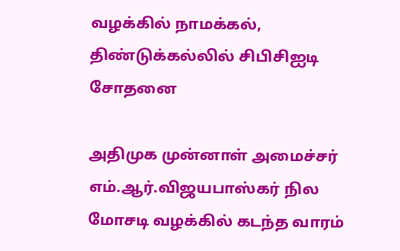வழக்கில் நாமக்கல், திண்டுக்கல்லில் சிபிசிஐடி சோதனை

அதிமுக முன்னாள் அமைச்சர் எம்.ஆர்.விஜயபாஸ்கர் நில மோசடி வழக்கில் கடந்த வாரம்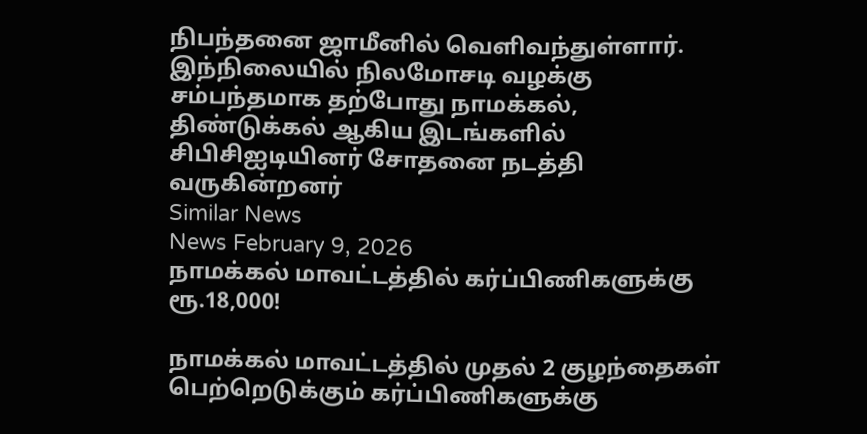நிபந்தனை ஜாமீனில் வெளிவந்துள்ளார். இந்நிலையில் நிலமோசடி வழக்கு சம்பந்தமாக தற்போது நாமக்கல், திண்டுக்கல் ஆகிய இடங்களில் சிபிசிஐடியினர் சோதனை நடத்தி வருகின்றனர்
Similar News
News February 9, 2026
நாமக்கல் மாவட்டத்தில் கர்ப்பிணிகளுக்கு ரூ.18,000!

நாமக்கல் மாவட்டத்தில் முதல் 2 குழந்தைகள் பெற்றெடுக்கும் கர்ப்பிணிகளுக்கு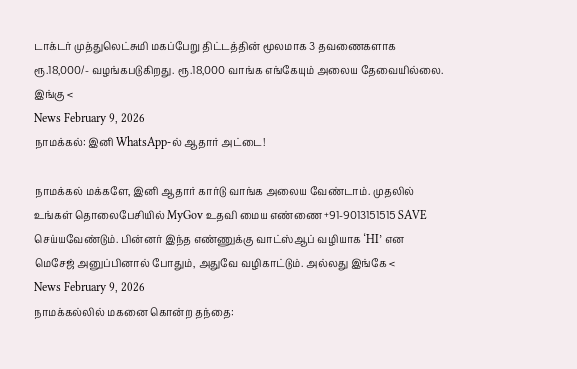டாக்டர் முத்துலெட்சுமி மகப்பேறு திட்டத்தின் மூலமாக 3 தவணைகளாக ரூ.18,000/- வழங்கபடுகிறது. ரூ.18,000 வாங்க எங்கேயும் அலைய தேவையில்லை. இங்கு <
News February 9, 2026
நாமக்கல்: இனி WhatsApp-ல் ஆதார் அட்டை!

நாமக்கல் மக்களே, இனி ஆதார் கார்டு வாங்க அலைய வேண்டாம். முதலில் உங்கள் தொலைபேசியில் MyGov உதவி மைய எண்ணை +91-9013151515 SAVE செய்யவேண்டும். பின்னர் இந்த எண்ணுக்கு வாட்ஸ்ஆப் வழியாக ‘HI’ என மெசேஜ் அனுப்பினால் போதும், அதுவே வழிகாட்டும். அல்லது இங்கே <
News February 9, 2026
நாமக்கல்லில் மகனை கொன்ற தந்தை: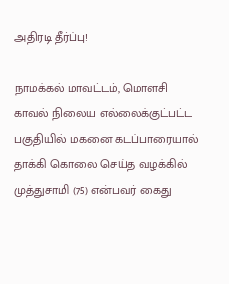அதிரடி தீர்ப்பு!

நாமக்கல் மாவட்டம், மொளசி காவல் நிலைய எல்லைக்குட்பட்ட பகுதியில் மகனை கடப்பாரையால் தாக்கி கொலை செய்த வழக்கில் முத்துசாமி (75) என்பவர் கைது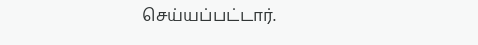செய்யப்பட்டார்.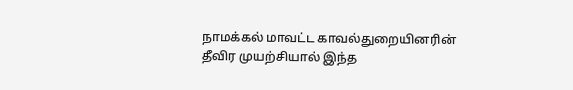நாமக்கல் மாவட்ட காவல்துறையினரின் தீவிர முயற்சியால் இந்த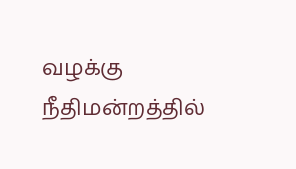வழக்கு நீதிமன்றத்தில்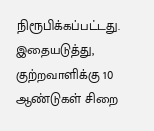நிரூபிக்கப்பட்டது. இதையடுத்து, குற்றவாளிக்கு 10 ஆண்டுகள் சிறை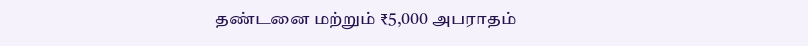தண்டனை மற்றும் ₹5,000 அபராதம்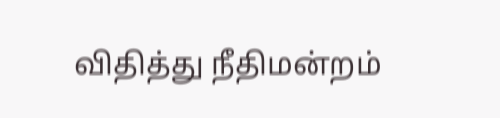விதித்து நீதிமன்றம்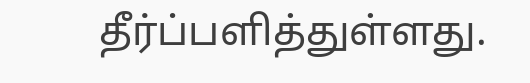தீர்ப்பளித்துள்ளது.